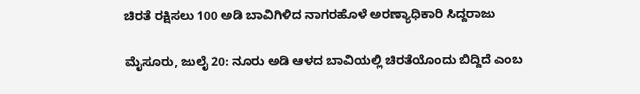ಚಿರತೆ ರಕ್ಷಿಸಲು 100 ಅಡಿ ಬಾವಿಗಿಳಿದ ನಾಗರಹೊಳೆ ಅರಣ್ಯಾಧಿಕಾರಿ ಸಿದ್ದರಾಜು

ಮೈಸೂರು, ಜುಲೈ 20: ನೂರು ಅಡಿ ಆಳದ ಬಾವಿಯಲ್ಲಿ ಚಿರತೆಯೊಂದು ಬಿದ್ದಿದೆ ಎಂಬ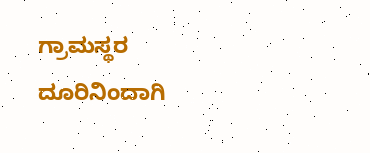ಗ್ರಾಮಸ್ಥರ ದೂರಿನಿಂದಾಗಿ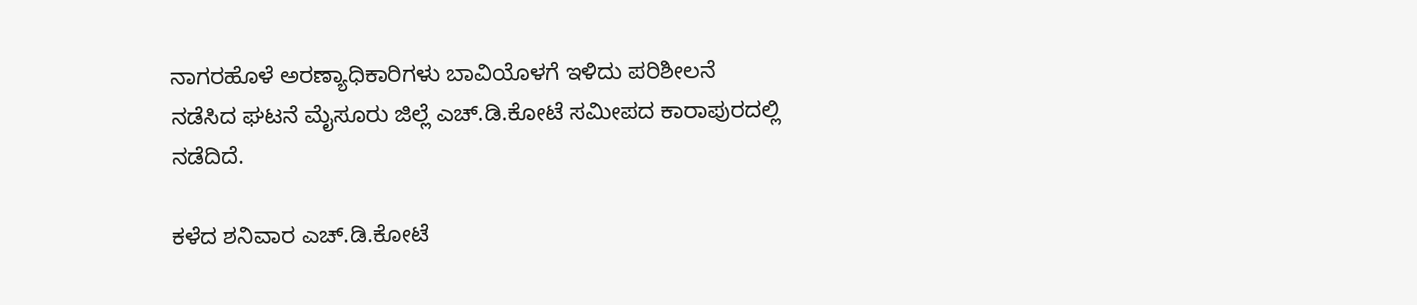ನಾಗರಹೊಳೆ ಅರಣ್ಯಾಧಿಕಾರಿಗಳು ಬಾವಿಯೊಳಗೆ ಇಳಿದು ಪರಿಶೀಲನೆ ನಡೆಸಿದ ಘಟನೆ ಮೈಸೂರು ಜಿಲ್ಲೆ ಎಚ್.ಡಿ.ಕೋಟೆ ಸಮೀಪದ ಕಾರಾಪುರದಲ್ಲಿ ನಡೆದಿದೆ.

ಕಳೆದ ಶನಿವಾರ ಎಚ್.ಡಿ.ಕೋಟೆ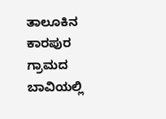ತಾಲೂಕಿನ ಕಾರಪುರ ಗ್ರಾಮದ ಬಾವಿಯಲ್ಲಿ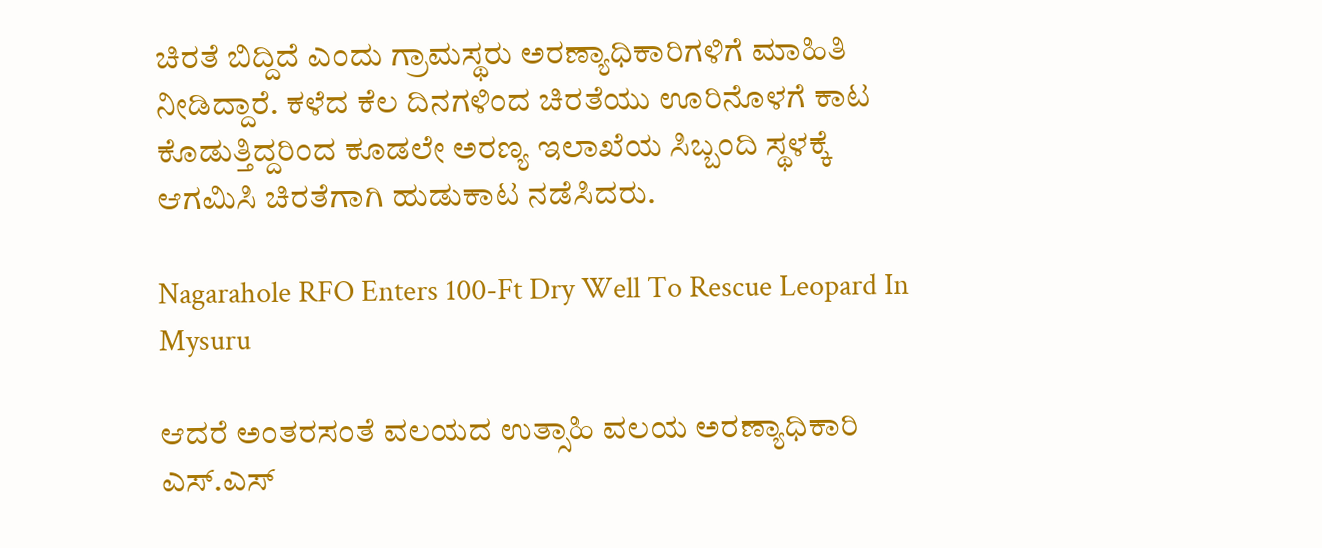ಚಿರತೆ ಬಿದ್ದಿದೆ ಎಂದು ಗ್ರಾಮಸ್ಥರು ಅರಣ್ಯಾಧಿಕಾರಿಗಳಿಗೆ ಮಾಹಿತಿ ನೀಡಿದ್ದಾರೆ. ಕಳೆದ ಕೆಲ ದಿನಗಳಿಂದ ಚಿರತೆಯು ಊರಿನೊಳಗೆ ಕಾಟ ಕೊಡುತ್ತಿದ್ದರಿಂದ ಕೂಡಲೇ ಅರಣ್ಯ ಇಲಾಖೆಯ ಸಿಬ್ಬಂದಿ ಸ್ಥಳಕ್ಕೆ ಆಗಮಿಸಿ ಚಿರತೆಗಾಗಿ ಹುಡುಕಾಟ ನಡೆಸಿದರು.

Nagarahole RFO Enters 100-Ft Dry Well To Rescue Leopard In Mysuru

ಆದರೆ ಅಂತರಸಂತೆ ವಲಯದ ಉತ್ಸಾಹಿ ವಲಯ ಅರಣ್ಯಾಧಿಕಾರಿ ಎಸ್.ಎಸ್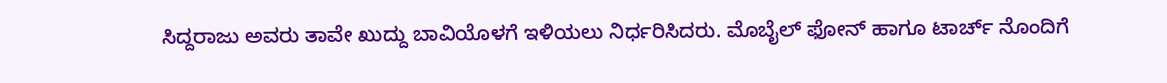ಸಿದ್ದರಾಜು ಅವರು ತಾವೇ ಖುದ್ದು ಬಾವಿಯೊಳಗೆ ಇಳಿಯಲು ನಿರ್ಧರಿಸಿದರು. ಮೊಬೈಲ್‌ ಫೋನ್‌ ಹಾಗೂ ಟಾರ್ಚ್ ನೊಂದಿಗೆ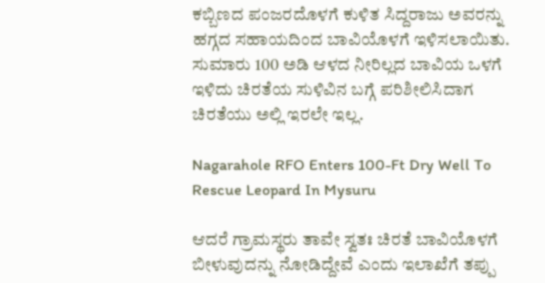ಕಬ್ಬಿಣದ ಪಂಜರದೊಳಗೆ ಕುಳಿತ ಸಿದ್ದರಾಜು ಅವರನ್ನು ಹಗ್ಗದ ಸಹಾಯದಿಂದ ಬಾವಿಯೊಳಗೆ ಇಳಿಸಲಾಯಿತು. ಸುಮಾರು 100 ಅಡಿ ಆಳದ ನೀರಿಲ್ಲದ ಬಾವಿಯ ಒಳಗೆ ಇಳಿದು ಚಿರತೆಯ ಸುಳಿವಿನ ಬಗ್ಗೆ ಪರಿಶೀಲಿಸಿದಾಗ ಚಿರತೆಯು ಅಲ್ಲಿ ಇರಲೇ ಇಲ್ಲ.

Nagarahole RFO Enters 100-Ft Dry Well To Rescue Leopard In Mysuru

ಆದರೆ ಗ್ರಾಮಸ್ಥರು ತಾವೇ ಸ್ವತಃ ಚಿರತೆ ಬಾವಿಯೊಳಗೆ ಬೀಳುವುದನ್ನು ನೋಡಿದ್ದೇವೆ ಎಂದು ಇಲಾಖೆಗೆ ತಪ್ಪು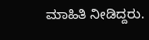ಮಾಹಿತಿ ನೀಡಿದ್ದರು.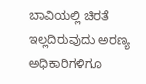ಬಾವಿಯಲ್ಲಿ ಚಿರತೆ ಇಲ್ಲದಿರುವುದು ಅರಣ್ಯ ಅಧಿಕಾರಿಗಳಿಗೂ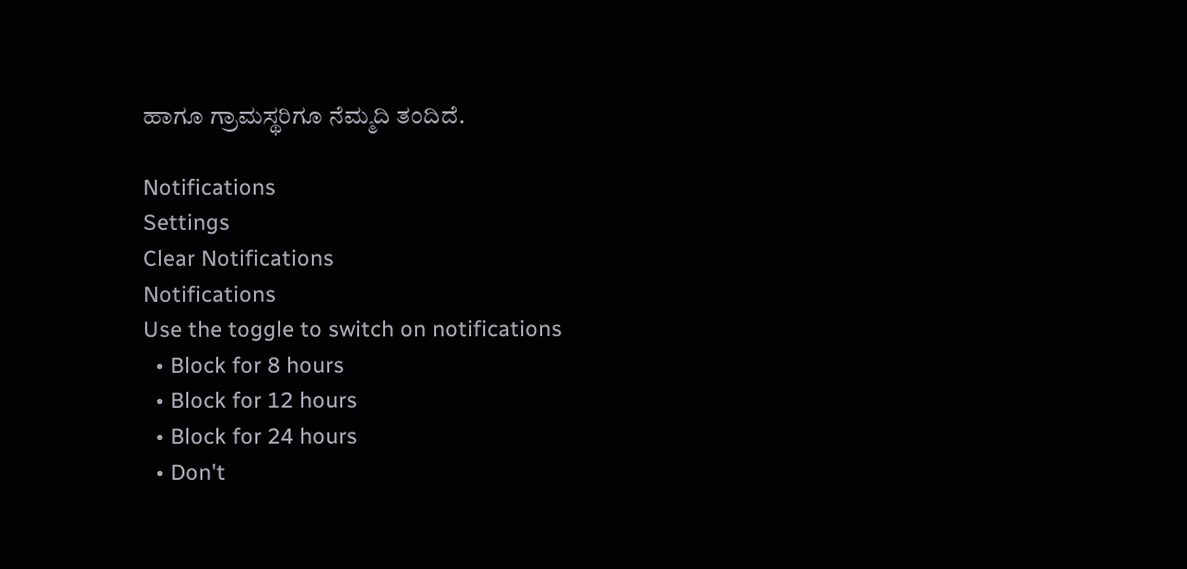ಹಾಗೂ ಗ್ರಾಮಸ್ಥರಿಗೂ ನೆಮ್ಮದಿ ತಂದಿದೆ.

Notifications
Settings
Clear Notifications
Notifications
Use the toggle to switch on notifications
  • Block for 8 hours
  • Block for 12 hours
  • Block for 24 hours
  • Don't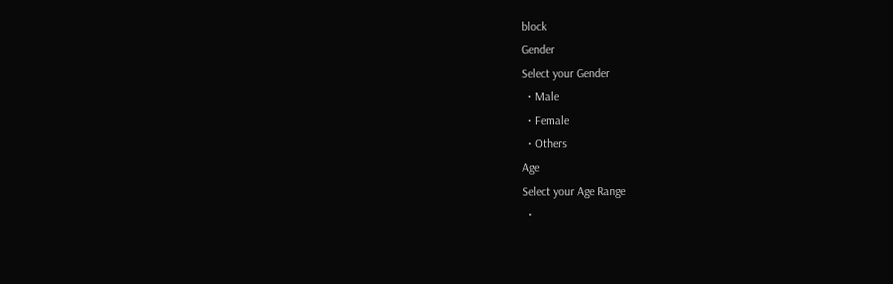block
Gender
Select your Gender
  • Male
  • Female
  • Others
Age
Select your Age Range
  •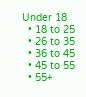Under 18
  • 18 to 25
  • 26 to 35
  • 36 to 45
  • 45 to 55
  • 55+